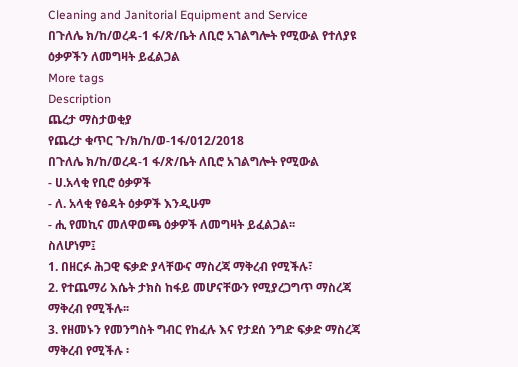Cleaning and Janitorial Equipment and Service
በጉለሌ ክ/ከ/ወረዳ-1 ፋ/ጽ/ቤት ለቢሮ አገልግሎት የሚውል የተለያዩ ዕቃዎችን ለመግዛት ይፈልጋል
More tags
Description
ጨረታ ማስታወቂያ
የጨረታ ቁጥር ጉ/ክ/ከ/ወ‐1ፋ/012/2018
በጉለሌ ክ/ከ/ወረዳ-1 ፋ/ጽ/ቤት ለቢሮ አገልግሎት የሚውል
- ሀ.አላቂ የቢሮ ዕቃዎች
- ለ. አላቂ የፅዳት ዕቃዎች እንዲሁም
- ሒ የመኪና መለዋወጫ ዕቃዎች ለመግዛት ይፈልጋል፡፡
ስለሆነም፤
1. በዘርፉ ሕጋዊ ፍቃድ ያላቸውና ማስረጃ ማቅረብ የሚችሉ፣
2. የተጨማሪ እሴት ታክስ ከፋይ መሆናቸውን የሚያረጋግጥ ማስረጃ ማቅረብ የሚችሉ፡፡
3. የዘመኑን የመንግስት ግብር የከፈሉ እና የታደሰ ንግድ ፍቃድ ማስረጃ ማቅረብ የሚችሉ ፡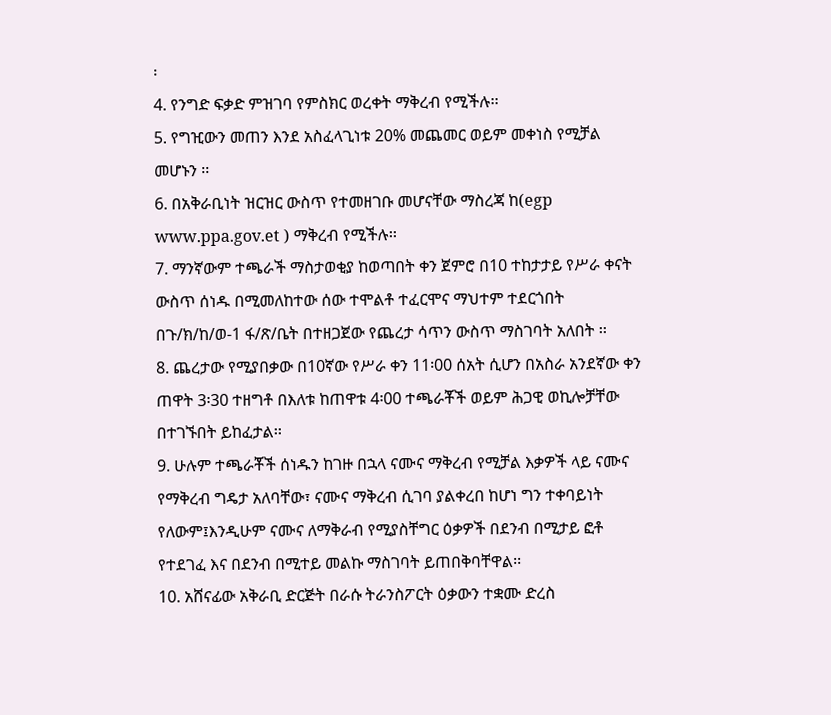፡
4. የንግድ ፍቃድ ምዝገባ የምስክር ወረቀት ማቅረብ የሚችሉ፡፡
5. የግዢውን መጠን እንደ አስፈላጊነቱ 20% መጨመር ወይም መቀነስ የሚቻል መሆኑን ፡፡
6. በአቅራቢነት ዝርዝር ውስጥ የተመዘገቡ መሆናቸው ማስረጃ ከ(egp www.ppa.gov.et ) ማቅረብ የሚችሉ፡፡
7. ማንኛውም ተጫራች ማስታወቂያ ከወጣበት ቀን ጀምሮ በ10 ተከታታይ የሥራ ቀናት ውስጥ ሰነዱ በሚመለከተው ሰው ተሞልቶ ተፈርሞና ማህተም ተደርጎበት በጉ/ክ/ከ/ወ-1 ፋ/ጽ/ቤት በተዘጋጀው የጨረታ ሳጥን ውስጥ ማስገባት አለበት ፡፡
8. ጨረታው የሚያበቃው በ10ኛው የሥራ ቀን 11፡00 ሰአት ሲሆን በአስራ አንደኛው ቀን ጠዋት 3፡30 ተዘግቶ በእለቱ ከጠዋቱ 4፡00 ተጫራቾች ወይም ሕጋዊ ወኪሎቻቸው በተገኙበት ይከፈታል፡፡
9. ሁሉም ተጫራቾች ሰነዱን ከገዙ በኋላ ናሙና ማቅረብ የሚቻል እቃዎች ላይ ናሙና የማቅረብ ግዴታ አለባቸው፣ ናሙና ማቅረብ ሲገባ ያልቀረበ ከሆነ ግን ተቀባይነት የለውም፤እንዲሁም ናሙና ለማቅራብ የሚያስቸግር ዕቃዎች በደንብ በሚታይ ፎቶ የተደገፈ እና በደንብ በሚተይ መልኩ ማስገባት ይጠበቅባቸዋል፡፡
10. አሸናፊው አቅራቢ ድርጅት በራሱ ትራንስፖርት ዕቃውን ተቋሙ ድረስ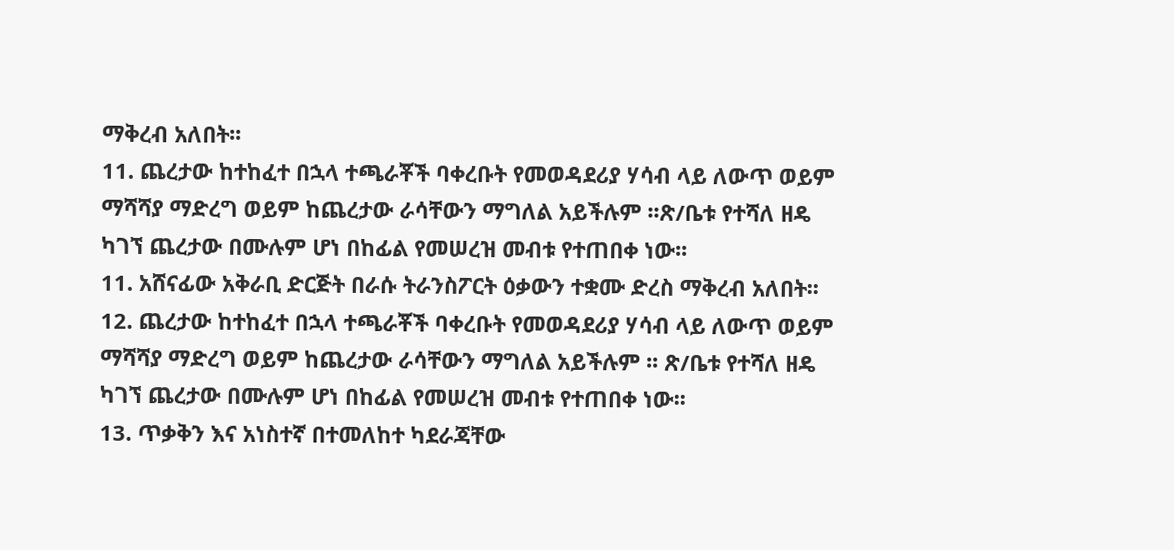ማቅረብ አለበት፡፡
11. ጨረታው ከተከፈተ በኋላ ተጫራቾች ባቀረቡት የመወዳደሪያ ሃሳብ ላይ ለውጥ ወይም ማሻሻያ ማድረግ ወይም ከጨረታው ራሳቸውን ማግለል አይችሉም ፡፡ጽ/ቤቱ የተሻለ ዘዴ ካገኘ ጨረታው በሙሉም ሆነ በከፊል የመሠረዝ መብቱ የተጠበቀ ነው፡፡
11. አሸናፊው አቅራቢ ድርጅት በራሱ ትራንስፖርት ዕቃውን ተቋሙ ድረስ ማቅረብ አለበት፡፡
12. ጨረታው ከተከፈተ በኋላ ተጫራቾች ባቀረቡት የመወዳደሪያ ሃሳብ ላይ ለውጥ ወይም ማሻሻያ ማድረግ ወይም ከጨረታው ራሳቸውን ማግለል አይችሉም ፡፡ ጽ/ቤቱ የተሻለ ዘዴ ካገኘ ጨረታው በሙሉም ሆነ በከፊል የመሠረዝ መብቱ የተጠበቀ ነው፡፡
13. ጥቃቅን እና አነስተኛ በተመለከተ ካደራጃቸው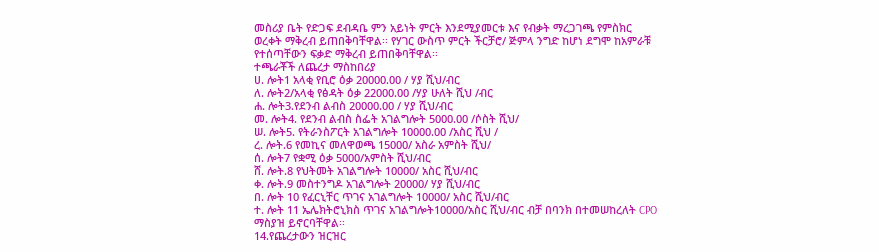መስሪያ ቤት የድጋፍ ደብዳቤ ምን አይነት ምርት እንደሚያመርቱ እና የብቃት ማረጋገጫ የምስክር ወረቀት ማቅረብ ይጠበቅባቸዋል፡፡ የሃገር ውስጥ ምርት ችርቻሮ/ ጅምላ ንግድ ከሆነ ደግሞ ከአምራቹ የተሰጣቸውን ፍቃድ ማቅረብ ይጠበቅባቸዋል፡፡
ተጫራቾች ለጨረታ ማስከበሪያ
ሀ. ሎት1 አላቂ የቢሮ ዕቃ 20000.00 / ሃያ ሺህ/ብር
ለ. ሎት2/አላቂ የፅዳት ዕቃ 22000.00 /ሃያ ሁለት ሺህ /ብር
ሐ. ሎት3.የደንብ ልብስ 20000.00 / ሃያ ሺህ/ብር
መ. ሎት4. የደንብ ልብስ ስፌት አገልግሎት 5000.00 /ሶስት ሺህ/
ሠ. ሎት5. የትራንስፖርት አገልግሎት 10000.00 /አስር ሺህ /
ረ. ሎት.6 የመኪና መለዋወጫ 15000/ አስራ አምስት ሺህ/
ሰ. ሎት7 የቋሚ ዕቃ 5000/አምስት ሺህ/ብር
ሸ. ሎት.8 የህትመት አገልግሎት 10000/ አስር ሺህ/ብር
ቀ. ሎት.9 መስተንግዶ አገልግሎት 20000/ ሃያ ሺህ/ብር
በ. ሎት 10 የፈርኒቸር ጥገና አገልግሎት 10000/ አስር ሺህ/ብር
ተ. ሎት 11 ኤሌክትሮኒክስ ጥገና አገልግሎት10000/አስር ሺህ/ብር ብቻ በባንክ በተመሠከረለት CPO ማስያዝ ይኖርባቸዋል፡፡
14.የጨረታውን ዝርዝር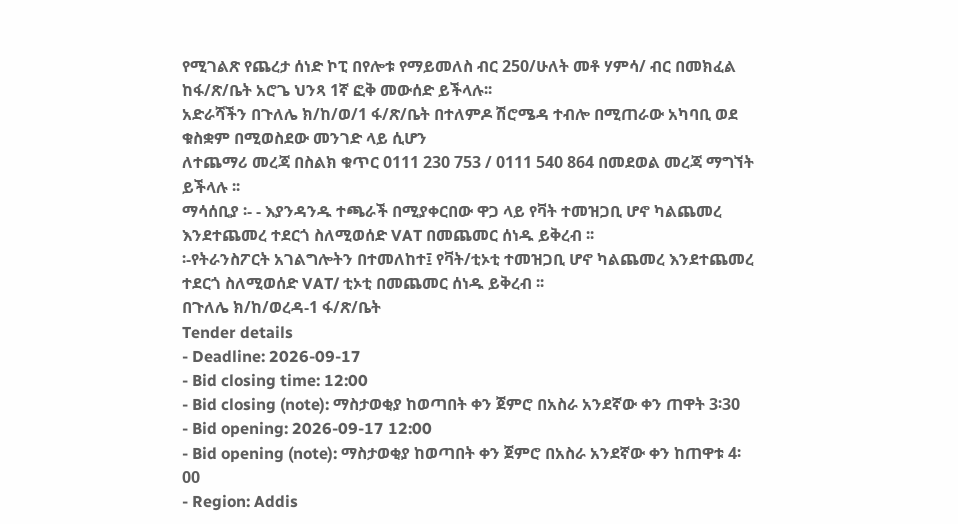የሚገልጽ የጨረታ ሰነድ ኮፒ በየሎቱ የማይመለስ ብር 250/ሁለት መቶ ሃምሳ/ ብር በመክፈል ከፋ/ጽ/ቤት አሮጌ ህንጻ 1ኛ ፎቅ መውሰድ ይችላሉ፡፡
አድራሻችን በጉለሌ ክ/ከ/ወ/1 ፋ/ጽ/ቤት በተለምዶ ሽሮሜዳ ተብሎ በሚጠራው አካባቢ ወደ ቁስቋም በሚወስደው መንገድ ላይ ሲሆን
ለተጨማሪ መረጃ በስልክ ቁጥር 0111 230 753 / 0111 540 864 በመደወል መረጃ ማግኘት ይችላሉ ፡፡
ማሳሰቢያ ፡- - እያንዳንዱ ተጫራች በሚያቀርበው ዋጋ ላይ የቫት ተመዝጋቢ ሆኖ ካልጨመረ እንደተጨመረ ተደርጎ ስለሚወሰድ VAT በመጨመር ሰነዱ ይቅረብ ፡፡
፡-የትራንስፖርት አገልግሎትን በተመለከተ፤ የቫት/ቲኦቲ ተመዝጋቢ ሆኖ ካልጨመረ እንደተጨመረ ተደርጎ ስለሚወሰድ VAT/ ቲኦቲ በመጨመር ሰነዱ ይቅረብ ፡፡
በጉለሌ ክ/ከ/ወረዳ‐1 ፋ/ጽ/ቤት
Tender details
- Deadline: 2026-09-17
- Bid closing time: 12:00
- Bid closing (note): ማስታወቂያ ከወጣበት ቀን ጀምሮ በአስራ አንደኛው ቀን ጠዋት 3፡30
- Bid opening: 2026-09-17 12:00
- Bid opening (note): ማስታወቂያ ከወጣበት ቀን ጀምሮ በአስራ አንደኛው ቀን ከጠዋቱ 4፡00
- Region: Addis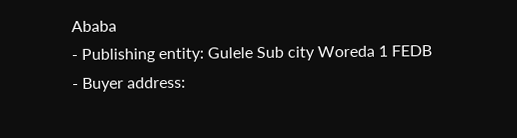Ababa
- Publishing entity: Gulele Sub city Woreda 1 FEDB
- Buyer address: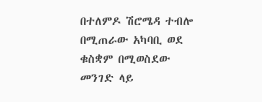በተለምዶ ሽሮሜዳ ተብሎ በሚጠራው አካባቢ ወደ ቁስቋም በሚወስደው መንገድ ላይ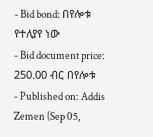- Bid bond: በየሎቱ የተለያየ ነው
- Bid document price: 250.00 ብር በየሎቱ
- Published on: Addis Zemen (Sep 05,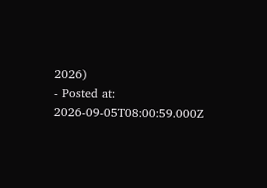2026)
- Posted at: 2026-09-05T08:00:59.000Z